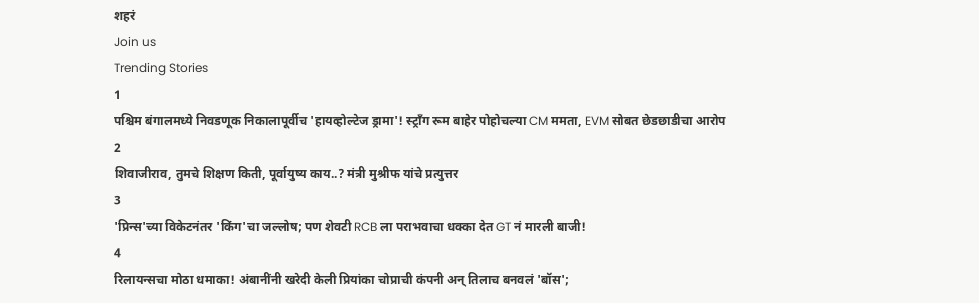शहरं
Join us
Trending Stories
1
पश्चिम बंगालमध्ये निवडणूक निकालापूर्वीच 'हायव्होल्टेज ड्रामा'! स्ट्राँग रूम बाहेर पोहोचल्या CM ममता, EVM सोबत छेडछाडीचा आरोप
2
शिवाजीराव, तुमचे शिक्षण किती, पूर्वायुष्य काय..? मंत्री मुश्रीफ यांचे प्रत्युत्तर
3
'प्रिन्स'च्या विकेटनंतर 'किंग'चा जल्लोष; पण शेवटी RCB ला पराभवाचा धक्का देत GT नं मारली बाजी!
4
रिलायन्सचा मोठा धमाका! अंबानींनी खरेदी केली प्रियांका चोप्राची कंपनी अन् तिलाच बनवलं 'बॉस';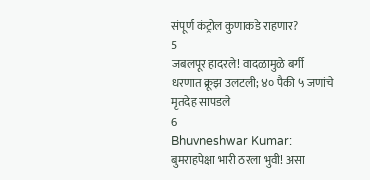संपूर्ण कंट्रोल कुणाकडे राहणार?
5
जबलपूर हादरले! वादळामुळे बर्गी धरणात क्रूझ उलटली; ४० पैकी ५ जणांचे मृतदेह सापडले
6
Bhuvneshwar Kumar: बुमराहपेक्षा भारी ठरला भुवी! असा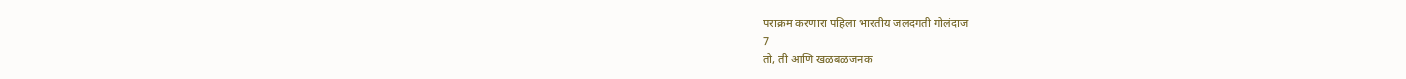पराक्रम करणारा पहिला भारतीय जलदगती गोलंदाज
7
तो, ती आणि खळबळजनक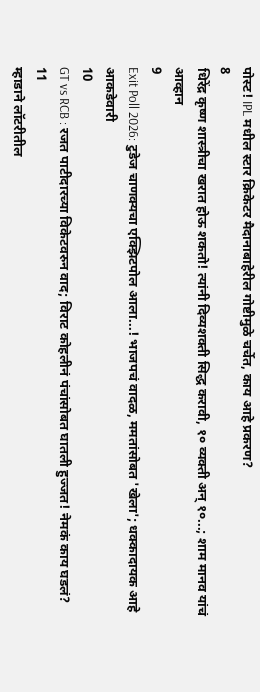पोस्ट! IPL मधील स्टार क्रिकेटर मैदानाबाहेरील गोष्टीमुळे चर्चेत, काय आहे प्रकरण?
8
धिरेंद्र कृष्ण शास्त्रीचा खरात होऊ शकतो! त्यांनी दिव्यशक्ती सिद्ध करावी, १० व्यक्ती अन् १०...; शाम मानव यांचं आव्हान
9
Exit Poll 2026: टुडेज चाणक्यचा एक्झिटपोल आला...! भाजपचं वादळ, ममतांसोबत 'खेला'; धक्कादायक आहे आकडेवारी
10
GT vs RCB : रजत पाटीदारच्या विकेटवरुन वाद; विराट कोहलीनं पंचांसोबत घातली हुज्जत! नेमकं काय घडलं?
11
म्हाडाने लॉटरीतील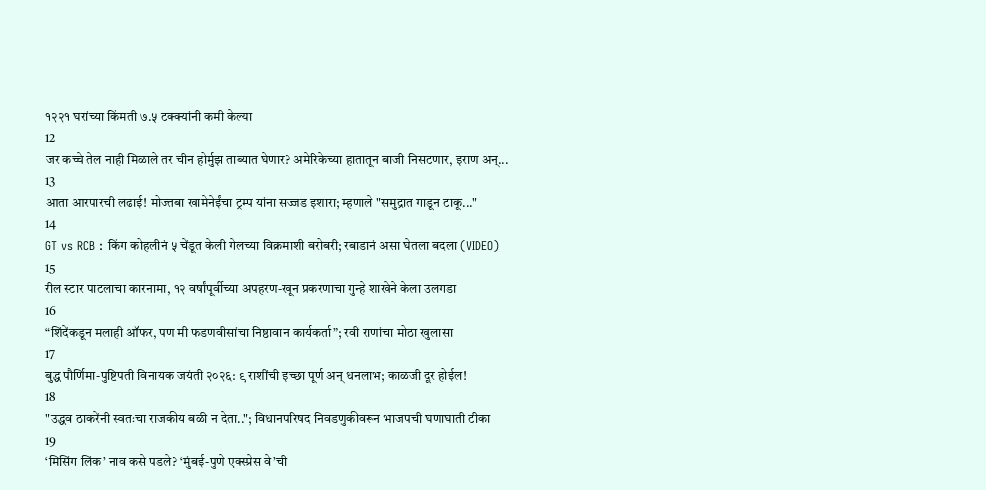१२२१ घरांच्या किंमती ७.५ टक्क्यांनी कमी केल्या
12
जर कच्चे तेल नाही मिळाले तर चीन होर्मुझ ताब्यात घेणार? अमेरिकेच्या हातातून बाजी निसटणार, इराण अन्...
13
आता आरपारची लढाई! मोज्तबा खामेनेईंचा ट्रम्प यांना सज्जड इशारा; म्हणाले "समुद्रात गाडून टाकू..."
14
GT vs RCB : किंग कोहलीनं ५ चेंडूत केली गेलच्या विक्रमाशी बरोबरी; रबाडानं असा घेतला बदला (VIDEO)
15
रील स्टार पाटलाचा कारनामा, १२ वर्षांपूर्वीच्या अपहरण-खून प्रकरणाचा गुन्हे शाखेने केला उलगडा
16
“शिंदेंकडून मलाही ऑफर, पण मी फडणवीसांचा निष्ठावान कार्यकर्ता”; रवी राणांचा मोठा खुलासा
17
बुद्ध पौर्णिमा-पुष्टिपती विनायक जयंती २०२६: ९ राशींची इच्छा पूर्ण अन् धनलाभ; काळजी दूर होईल!
18
"उद्धव ठाकरेंनी स्वतःचा राजकीय बळी न देता.."; विधानपरिषद निवडणुकीवरून भाजपची घणाघाती टीका
19
‘मिसिंग लिंक’ नाव कसे पडले? ‘मुंबई-पुणे एक्स्प्रेस वे’ची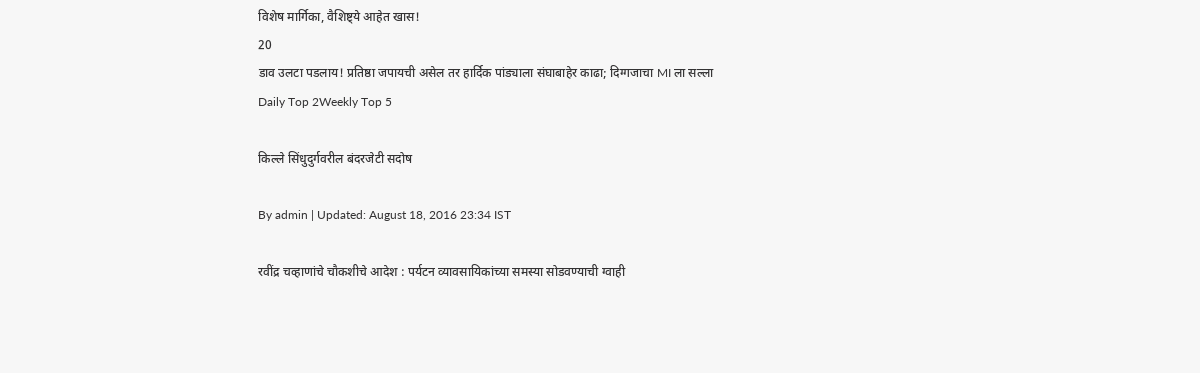विशेष मार्गिका, वैशिष्ट्ये आहेत खास!
20
डाव उलटा पडलाय! प्रतिष्ठा जपायची असेल तर हार्दिक पांड्याला संघाबाहेर काढा; दिग्गजाचा MI ला सल्ला
Daily Top 2Weekly Top 5

किल्ले सिंधुदुर्गवरील बंदरजेटी सदोष

By admin | Updated: August 18, 2016 23:34 IST

रवींद्र चव्हाणांचे चौकशीचे आदेश : पर्यटन व्यावसायिकांच्या समस्या सोडवण्याची ग्वाही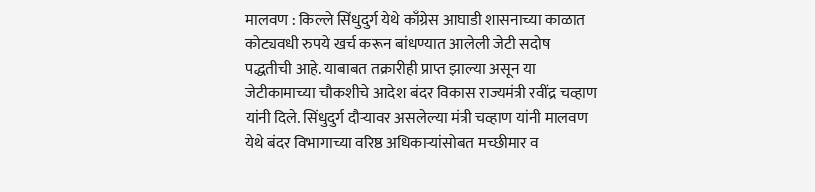मालवण : किल्ले सिंधुदुर्ग येथे काँग्रेस आघाडी शासनाच्या काळात कोट्यवधी रुपये खर्च करून बांधण्यात आलेली जेटी सदोष पद्धतीची आहे. याबाबत तक्रारीही प्राप्त झाल्या असून या जेटीकामाच्या चौकशीचे आदेश बंदर विकास राज्यमंत्री रवींद्र चव्हाण यांनी दिले. सिंधुदुर्ग दौऱ्यावर असलेल्या मंत्री चव्हाण यांनी मालवण येथे बंदर विभागाच्या वरिष्ठ अधिकाऱ्यांसोबत मच्छीमार व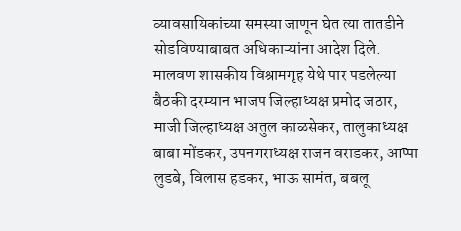व्यावसायिकांच्या समस्या जाणून घेत त्या तातडीने सोडविण्याबाबत अधिकाऱ्यांना आदेश दिले. मालवण शासकीय विश्रामगृह येथे पार पडलेल्या बैठकी दरम्यान भाजप जिल्हाध्यक्ष प्रमोद जठार, माजी जिल्हाध्यक्ष अतुल काळसेकर, तालुकाध्यक्ष बाबा मोंडकर, उपनगराध्यक्ष राजन वराडकर, आप्पा लुडबे, विलास हडकर, भाऊ सामंत, बबलू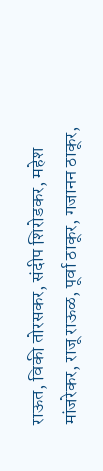राऊत, विकी तोरसकर, संदीप शिरोडकर, महेश मांजरेकर, राजू राऊळ, पूर्वा ठाकूर, गजानन ठाकूर,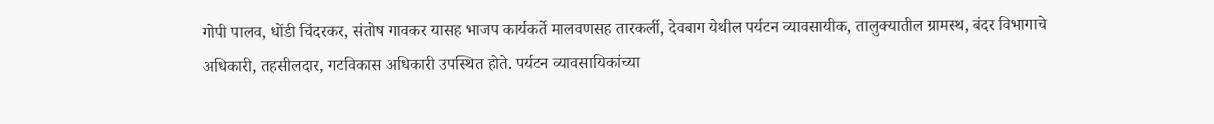गोपी पालव, धोंडी चिंदरकर, संतोष गावकर यासह भाजप कार्यकर्ते मालवणसह तारकर्ली, देवबाग येथील पर्यटन व्यावसायीक, तालुक्यातील ग्रामस्थ, बंदर विभागाचे अधिकारी, तहसीलदार, गटविकास अधिकारी उपस्थित होते. पर्यटन व्यावसायिकांच्या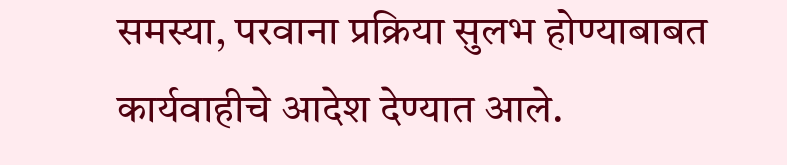समस्या, परवाना प्रक्रिया सुलभ होण्याबाबत कार्यवाहीचे आदेश देण्यात आले.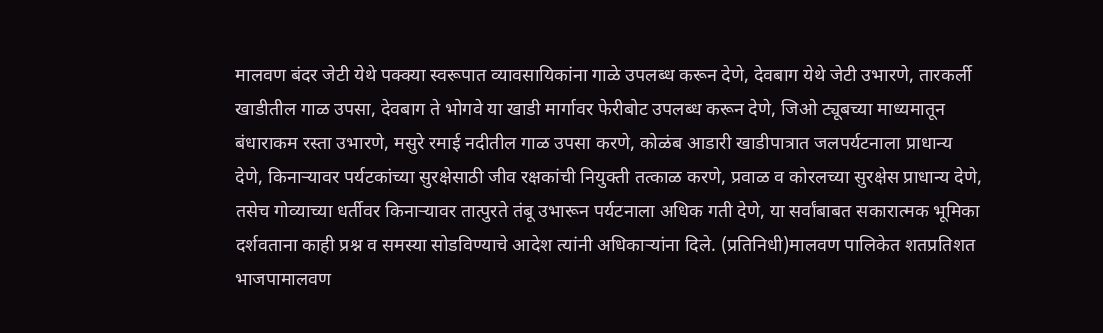मालवण बंदर जेटी येथे पक्क्या स्वरूपात व्यावसायिकांना गाळे उपलब्ध करून देणे, देवबाग येथे जेटी उभारणे, तारकर्ली खाडीतील गाळ उपसा, देवबाग ते भोगवे या खाडी मार्गावर फेरीबोट उपलब्ध करून देणे, जिओ ट्यूबच्या माध्यमातून बंधाराकम रस्ता उभारणे, मसुरे रमाई नदीतील गाळ उपसा करणे, कोळंब आडारी खाडीपात्रात जलपर्यटनाला प्राधान्य देणे, किनाऱ्यावर पर्यटकांच्या सुरक्षेसाठी जीव रक्षकांची नियुक्ती तत्काळ करणे, प्रवाळ व कोरलच्या सुरक्षेस प्राधान्य देणे, तसेच गोव्याच्या धर्तीवर किनाऱ्यावर तात्पुरते तंबू उभारून पर्यटनाला अधिक गती देणे, या सर्वांबाबत सकारात्मक भूमिका दर्शवताना काही प्रश्न व समस्या सोडविण्याचे आदेश त्यांनी अधिकाऱ्यांना दिले. (प्रतिनिधी)मालवण पालिकेत शतप्रतिशत भाजपामालवण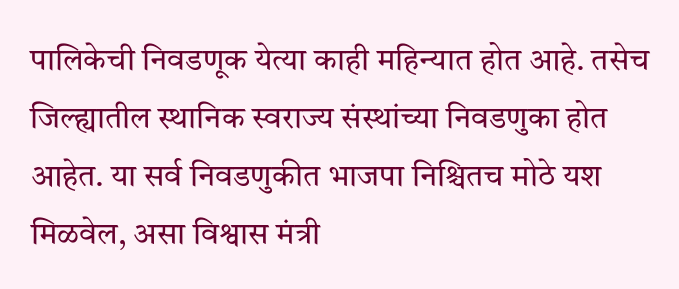पालिकेची निवडणूक येत्या काही महिन्यात होत आहे. तसेच जिल्ह्यातील स्थानिक स्वराज्य संस्थांच्या निवडणुका होत आहेत. या सर्व निवडणुकीत भाजपा निश्चितच मोठे यश मिळवेल, असा विश्वास मंत्री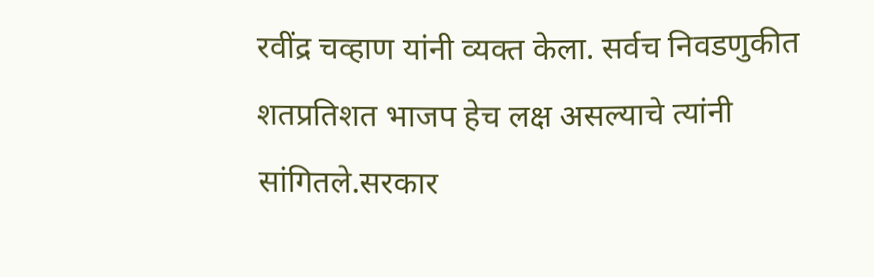रवींद्र चव्हाण यांनी व्यक्त केला. सर्वच निवडणुकीत शतप्रतिशत भाजप हेच लक्ष असल्याचे त्यांनी सांगितले.सरकार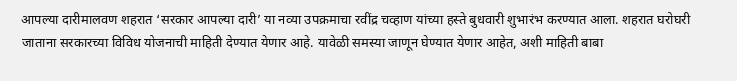आपल्या दारीमालवण शहरात ‘सरकार आपल्या दारी’ या नव्या उपक्रमाचा रवींद्र चव्हाण यांच्या हस्ते बुधवारी शुभारंभ करण्यात आला. शहरात घरोघरी जाताना सरकारच्या विविध योजनाची माहिती देण्यात येणार आहे. यावेळी समस्या जाणून घेण्यात येणार आहेत, अशी माहिती बाबा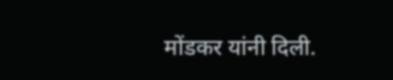मोंडकर यांनी दिली.